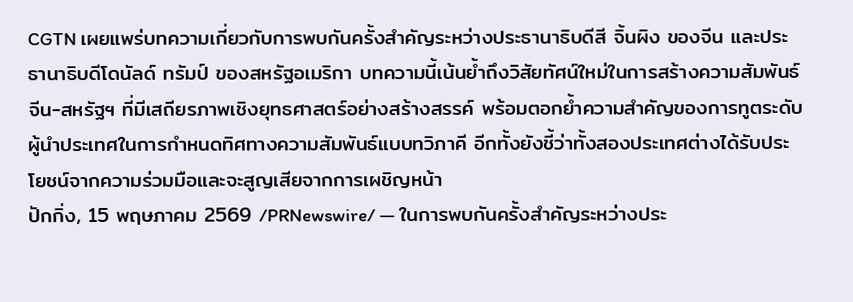CGTN เผยแพร่บทความเกี่ยวกับการพบกันครั้งสำคัญระหว่างประธานาธิบดีสี จิ้นผิง ของจีน และประธานาธิบดีโดนัลด์ ทรัมป์ ของสหรัฐอเมริกา บทความนี้เน้นย้ำถึงวิสัยทัศน์ใหม่ในการสร้างความสัมพันธ์จีน-สหรัฐฯ ที่มีเสถียรภาพเชิงยุทธศาสตร์อย่างสร้างสรรค์ พร้อมตอกย้ำความสำคัญของการทูตระดับผู้นำประเทศในการกำหนดทิศทางความสัมพันธ์แบบทวิภาคี อีกทั้งยังชี้ว่าทั้งสองประเทศต่างได้รับประโยชน์จากความร่วมมือและจะสูญเสียจากการเผชิญหน้า
ปักกิ่ง, 15 พฤษภาคม 2569 /PRNewswire/ — ในการพบกันครั้งสำคัญระหว่างประ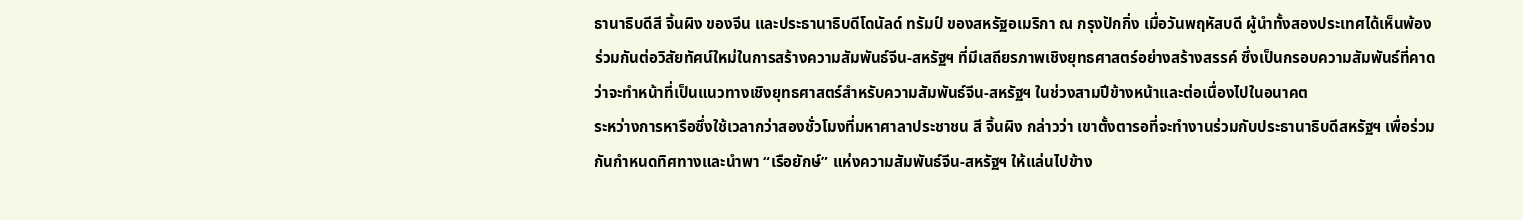ธานาธิบดีสี จิ้นผิง ของจีน และประธานาธิบดีโดนัลด์ ทรัมป์ ของสหรัฐอเมริกา ณ กรุงปักกิ่ง เมื่อวันพฤหัสบดี ผู้นำทั้งสองประเทศได้เห็นพ้องร่วมกันต่อวิสัยทัศน์ใหม่ในการสร้างความสัมพันธ์จีน-สหรัฐฯ ที่มีเสถียรภาพเชิงยุทธศาสตร์อย่างสร้างสรรค์ ซึ่งเป็นกรอบความสัมพันธ์ที่คาดว่าจะทำหน้าที่เป็นแนวทางเชิงยุทธศาสตร์สำหรับความสัมพันธ์จีน-สหรัฐฯ ในช่วงสามปีข้างหน้าและต่อเนื่องไปในอนาคต
ระหว่างการหารือซึ่งใช้เวลากว่าสองชั่วโมงที่มหาศาลาประชาชน สี จิ้นผิง กล่าวว่า เขาตั้งตารอที่จะทำงานร่วมกับประธานาธิบดีสหรัฐฯ เพื่อร่วมกันกำหนดทิศทางและนำพา “เรือยักษ์” แห่งความสัมพันธ์จีน-สหรัฐฯ ให้แล่นไปข้าง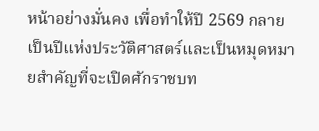หน้าอย่างมั่นคง เพื่อทำให้ปี 2569 กลายเป็นปีแห่งประวัติศาสตร์และเป็นหมุดหมายสำคัญที่จะเปิดศักราชบท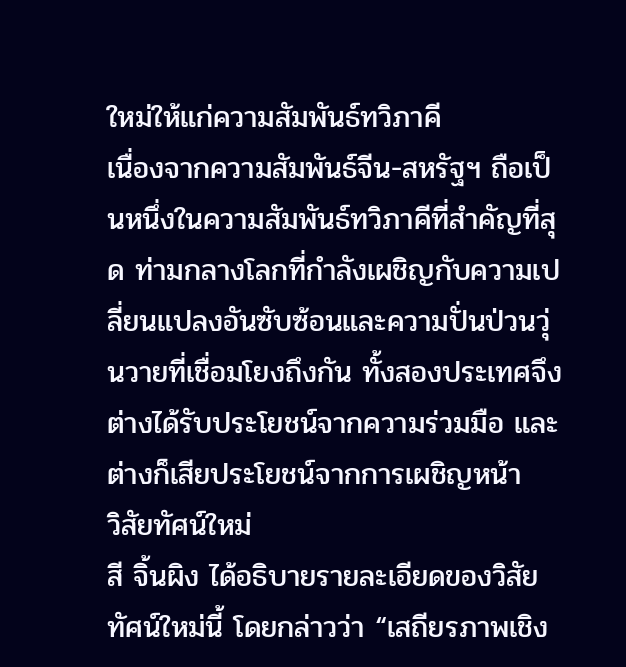ใหม่ให้แก่ความสัมพันธ์ทวิภาคี
เนื่องจากความสัมพันธ์จีน-สหรัฐฯ ถือเป็นหนึ่งในความสัมพันธ์ทวิภาคีที่สำคัญที่สุด ท่ามกลางโลกที่กำลังเผชิญกับความเปลี่ยนแปลงอันซับซ้อนและความปั่นป่วนวุ่นวายที่เชื่อมโยงถึงกัน ทั้งสองประเทศจึงต่างได้รับประโยชน์จากความร่วมมือ และต่างก็เสียประโยชน์จากการเผชิญหน้า
วิสัยทัศน์ใหม่
สี จิ้นผิง ได้อธิบายรายละเอียดของวิสัยทัศน์ใหม่นี้ โดยกล่าวว่า “เสถียรภาพเชิง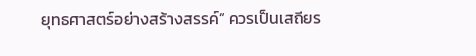ยุทธศาสตร์อย่างสร้างสรรค์” ควรเป็นเสถียร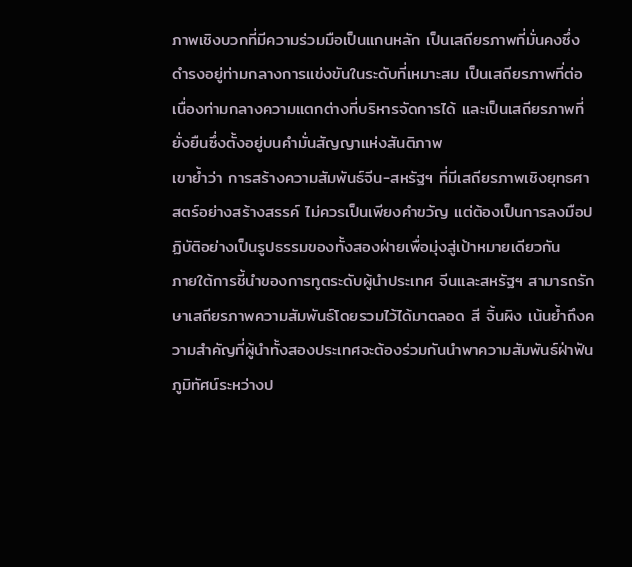ภาพเชิงบวกที่มีความร่วมมือเป็นแกนหลัก เป็นเสถียรภาพที่มั่นคงซึ่งดำรงอยู่ท่ามกลางการแข่งขันในระดับที่เหมาะสม เป็นเสถียรภาพที่ต่อเนื่องท่ามกลางความแตกต่างที่บริหารจัดการได้ และเป็นเสถียรภาพที่ยั่งยืนซึ่งตั้งอยู่บนคำมั่นสัญญาแห่งสันติภาพ
เขาย้ำว่า การสร้างความสัมพันธ์จีน-สหรัฐฯ ที่มีเสถียรภาพเชิงยุทธศาสตร์อย่างสร้างสรรค์ ไม่ควรเป็นเพียงคำขวัญ แต่ต้องเป็นการลงมือปฏิบัติอย่างเป็นรูปธรรมของทั้งสองฝ่ายเพื่อมุ่งสู่เป้าหมายเดียวกัน
ภายใต้การชี้นำของการทูตระดับผู้นำประเทศ จีนและสหรัฐฯ สามารถรักษาเสถียรภาพความสัมพันธ์โดยรวมไว้ได้มาตลอด สี จิ้นผิง เน้นย้ำถึงความสำคัญที่ผู้นำทั้งสองประเทศจะต้องร่วมกันนำพาความสัมพันธ์ฝ่าฟันภูมิทัศน์ระหว่างป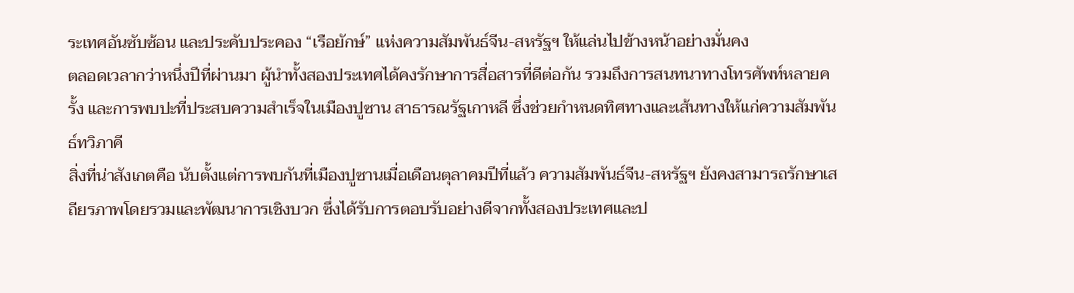ระเทศอันซับซ้อน และประคับประคอง “เรือยักษ์” แห่งความสัมพันธ์จีน-สหรัฐฯ ให้แล่นไปข้างหน้าอย่างมั่นคง
ตลอดเวลากว่าหนึ่งปีที่ผ่านมา ผู้นำทั้งสองประเทศได้คงรักษาการสื่อสารที่ดีต่อกัน รวมถึงการสนทนาทางโทรศัพท์หลายครั้ง และการพบปะที่ประสบความสำเร็จในเมืองปูซาน สาธารณรัฐเกาหลี ซึ่งช่วยกำหนดทิศทางและเส้นทางให้แก่ความสัมพันธ์ทวิภาคี
สิ่งที่น่าสังเกตคือ นับตั้งแต่การพบกันที่เมืองปูซานเมื่อเดือนตุลาคมปีที่แล้ว ความสัมพันธ์จีน-สหรัฐฯ ยังคงสามารถรักษาเสถียรภาพโดยรวมและพัฒนาการเชิงบวก ซึ่งได้รับการตอบรับอย่างดีจากทั้งสองประเทศและป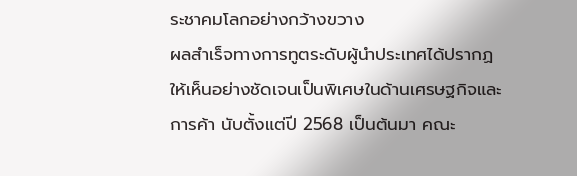ระชาคมโลกอย่างกว้างขวาง
ผลสำเร็จทางการทูตระดับผู้นำประเทศได้ปรากฏให้เห็นอย่างชัดเจนเป็นพิเศษในด้านเศรษฐกิจและการค้า นับตั้งแต่ปี 2568 เป็นต้นมา คณะ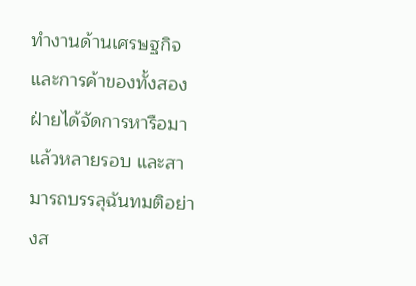ทำงานด้านเศรษฐกิจและการค้าของทั้งสองฝ่ายได้จัดการหารือมาแล้วหลายรอบ และสามารถบรรลุฉันทมติอย่างส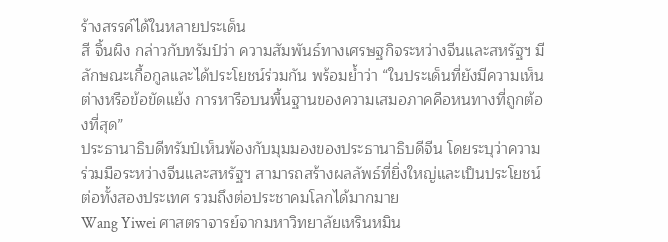ร้างสรรค์ได้ในหลายประเด็น
สี จิ้นผิง กล่าวกับทรัมป์ว่า ความสัมพันธ์ทางเศรษฐกิจระหว่างจีนและสหรัฐฯ มีลักษณะเกื้อกูลและได้ประโยชน์ร่วมกัน พร้อมย้ำว่า “ในประเด็นที่ยังมีความเห็นต่างหรือข้อขัดแย้ง การหารือบนพื้นฐานของความเสมอภาคคือหนทางที่ถูกต้องที่สุด”
ประธานาธิบดีทรัมป์เห็นพ้องกับมุมมองของประธานาธิบดีจีน โดยระบุว่าความร่วมมือระหว่างจีนและสหรัฐฯ สามารถสร้างผลลัพธ์ที่ยิ่งใหญ่และเป็นประโยชน์ต่อทั้งสองประเทศ รวมถึงต่อประชาคมโลกได้มากมาย
Wang Yiwei ศาสตราจารย์จากมหาวิทยาลัยเหรินหมิน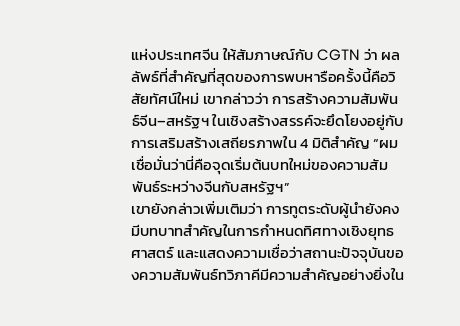แห่งประเทศจีน ให้สัมภาษณ์กับ CGTN ว่า ผลลัพธ์ที่สำคัญที่สุดของการพบหารือครั้งนี้คือวิสัยทัศน์ใหม่ เขากล่าวว่า การสร้างความสัมพันธ์จีน–สหรัฐฯ ในเชิงสร้างสรรค์จะยึดโยงอยู่กับการเสริมสร้างเสถียรภาพใน 4 มิติสำคัญ “ผมเชื่อมั่นว่านี่คือจุดเริ่มต้นบทใหม่ของความสัมพันธ์ระหว่างจีนกับสหรัฐฯ”
เขายังกล่าวเพิ่มเติมว่า การทูตระดับผู้นำยังคงมีบทบาทสำคัญในการกำหนดทิศทางเชิงยุทธศาสตร์ และแสดงความเชื่อว่าสถานะปัจจุบันของความสัมพันธ์ทวิภาคีมีความสำคัญอย่างยิ่งใน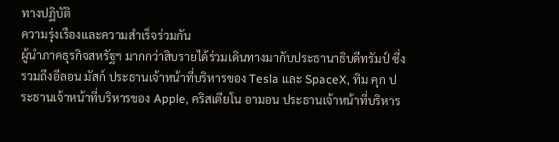ทางปฏิบัติ
ความรุ่งเรืองและความสำเร็จร่วมกัน
ผู้นำภาคธุรกิจสหรัฐฯ มากกว่าสิบรายได้ร่วมเดินทางมากับประธานาธิบดีทรัมป์ ซึ่งรวมถึงอีลอน มัสก์ ประธานเจ้าหน้าที่บริหารของ Tesla และ SpaceX, ทิม คุก ประธานเจ้าหน้าที่บริหารของ Apple, คริสเตียโน อามอน ประธานเจ้าหน้าที่บริหาร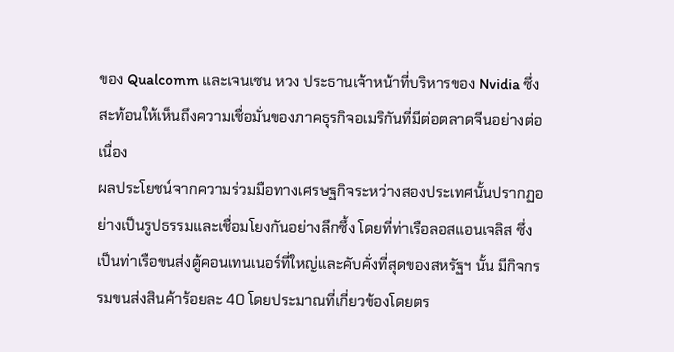ของ Qualcomm และเจนเซน หวง ประธานเจ้าหน้าที่บริหารของ Nvidia ซึ่งสะท้อนให้เห็นถึงความเชื่อมั่นของภาคธุรกิจอเมริกันที่มีต่อตลาดจีนอย่างต่อเนื่อง
ผลประโยชน์จากความร่วมมือทางเศรษฐกิจระหว่างสองประเทศนั้นปรากฏอย่างเป็นรูปธรรมและเชื่อมโยงกันอย่างลึกซึ้ง โดยที่ท่าเรือลอสแอนเจลิส ซึ่งเป็นท่าเรือขนส่งตู้คอนเทนเนอร์ที่ใหญ่และคับคั่งที่สุดของสหรัฐฯ นั้น มีกิจกรรมขนส่งสินค้าร้อยละ 40 โดยประมาณที่เกี่ยวข้องโดยตร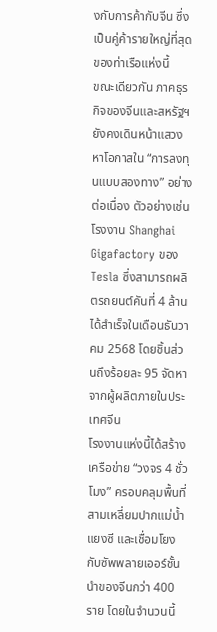งกับการค้ากับจีน ซึ่งเป็นคู่ค้ารายใหญ่ที่สุดของท่าเรือแห่งนี้
ขณะเดียวกัน ภาคธุรกิจของจีนและสหรัฐฯ ยังคงเดินหน้าแสวงหาโอกาสใน “การลงทุนแบบสองทาง” อย่างต่อเนื่อง ตัวอย่างเช่น โรงงาน Shanghai Gigafactory ของ Tesla ซึ่งสามารถผลิตรถยนต์คันที่ 4 ล้านได้สำเร็จในเดือนธันวาคม 2568 โดยชิ้นส่วนถึงร้อยละ 95 จัดหาจากผู้ผลิตภายในประเทศจีน
โรงงานแห่งนี้ได้สร้างเครือข่าย “วงจร 4 ชั่วโมง” ครอบคลุมพื้นที่สามเหลี่ยมปากแม่น้ำแยงซี และเชื่อมโยงกับซัพพลายเออร์ชั้นนำของจีนกว่า 400 ราย โดยในจำนวนนี้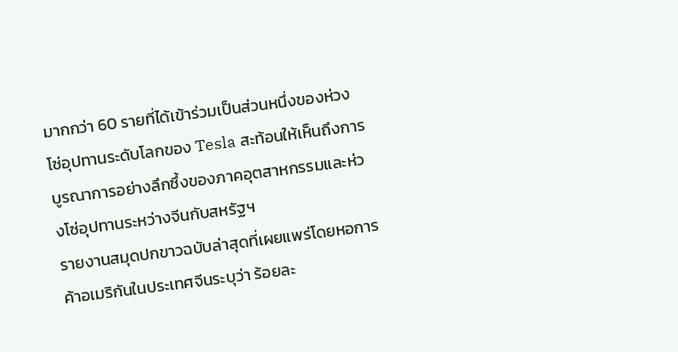มากกว่า 60 รายที่ได้เข้าร่วมเป็นส่วนหนึ่งของห่วงโซ่อุปทานระดับโลกของ Tesla สะท้อนให้เห็นถึงการบูรณาการอย่างลึกซึ้งของภาคอุตสาหกรรมและห่วงโซ่อุปทานระหว่างจีนกับสหรัฐฯ
รายงานสมุดปกขาวฉบับล่าสุดที่เผยแพร่โดยหอการค้าอเมริกันในประเทศจีนระบุว่า ร้อยละ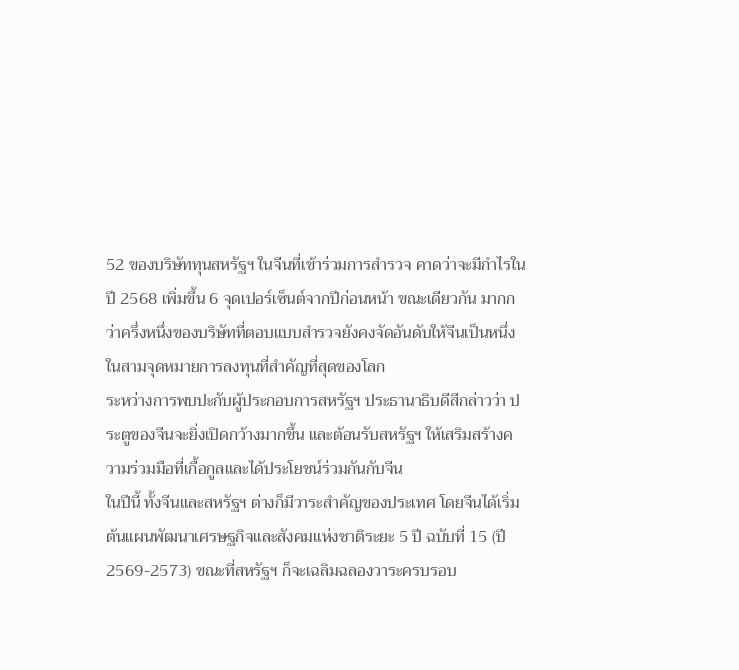52 ของบริษัททุนสหรัฐฯ ในจีนที่เข้าร่วมการสำรวจ คาดว่าจะมีกำไรในปี 2568 เพิ่มขึ้น 6 จุดเปอร์เซ็นต์จากปีก่อนหน้า ขณะเดียวกัน มากกว่าครึ่งหนึ่งของบริษัทที่ตอบแบบสำรวจยังคงจัดอันดับให้จีนเป็นหนึ่งในสามจุดหมายการลงทุนที่สำคัญที่สุดของโลก
ระหว่างการพบปะกับผู้ประกอบการสหรัฐฯ ประธานาธิบดีสีกล่าวว่า ประตูของจีนจะยิ่งเปิดกว้างมากขึ้น และต้อนรับสหรัฐฯ ให้เสริมสร้างความร่วมมือที่เกื้อกูลและได้ประโยชน์ร่วมกันกับจีน
ในปีนี้ ทั้งจีนและสหรัฐฯ ต่างก็มีวาระสำคัญของประเทศ โดยจีนได้เริ่มต้นแผนพัฒนาเศรษฐกิจและสังคมแห่งชาติระยะ 5 ปี ฉบับที่ 15 (ปี 2569-2573) ขณะที่สหรัฐฯ ก็จะเฉลิมฉลองวาระครบรอบ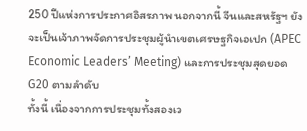250 ปีแห่งการประกาศอิสรภาพ นอกจากนี้ จีนและสหรัฐฯ ยังจะเป็นเจ้าภาพจัดการประชุมผู้นำเขตเศรษฐกิจเอเปก (APEC Economic Leaders’ Meeting) และการประชุมสุดยอด G20 ตามลำดับ
ทั้งนี้ เนื่องจากการประชุมทั้งสองเว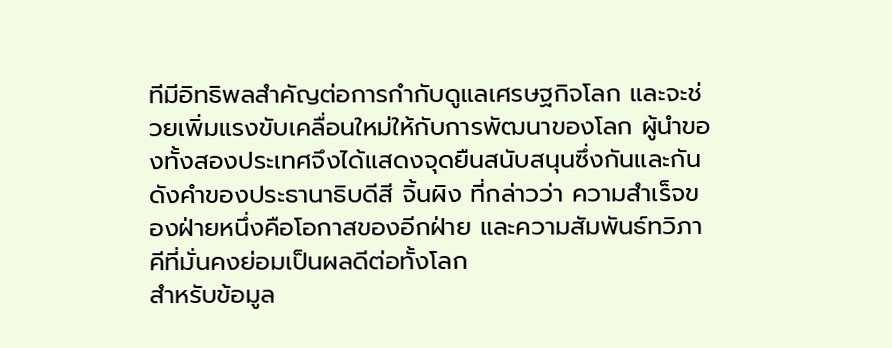ทีมีอิทธิพลสำคัญต่อการกำกับดูแลเศรษฐกิจโลก และจะช่วยเพิ่มแรงขับเคลื่อนใหม่ให้กับการพัฒนาของโลก ผู้นำของทั้งสองประเทศจึงได้แสดงจุดยืนสนับสนุนซึ่งกันและกัน
ดังคำของประธานาธิบดีสี จิ้นผิง ที่กล่าวว่า ความสำเร็จของฝ่ายหนึ่งคือโอกาสของอีกฝ่าย และความสัมพันธ์ทวิภาคีที่มั่นคงย่อมเป็นผลดีต่อทั้งโลก
สำหรับข้อมูล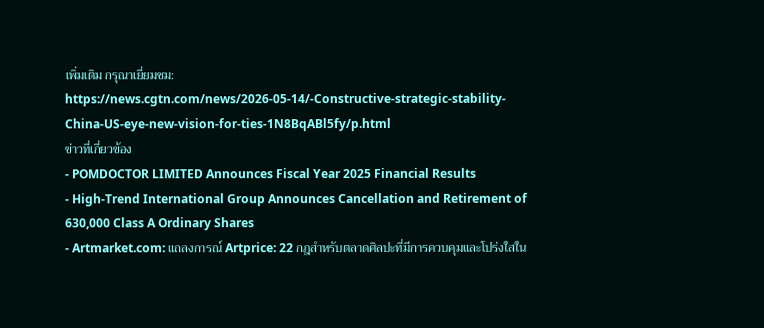เพิ่มเติม กรุณาเยี่ยมชม:
https://news.cgtn.com/news/2026-05-14/-Constructive-strategic-stability-China-US-eye-new-vision-for-ties-1N8BqABl5fy/p.html
ข่าวที่เกี่ยวข้อง
- POMDOCTOR LIMITED Announces Fiscal Year 2025 Financial Results
- High‑Trend International Group Announces Cancellation and Retirement of 630,000 Class A Ordinary Shares
- Artmarket.com: แถลงการณ์ Artprice: 22 กฎสำหรับตลาดศิลปะที่มีการควบคุมและโปร่งใสใน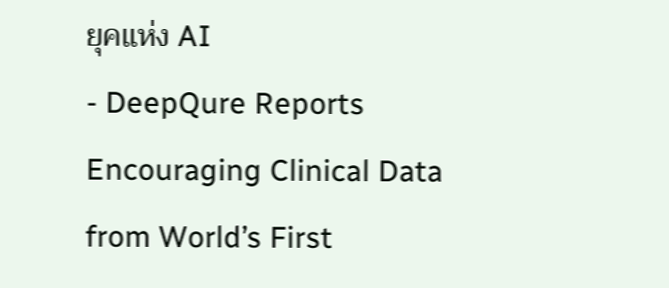ยุคแห่ง AI
- DeepQure Reports Encouraging Clinical Data from World’s First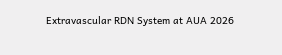Extravascular RDN System at AUA 2026